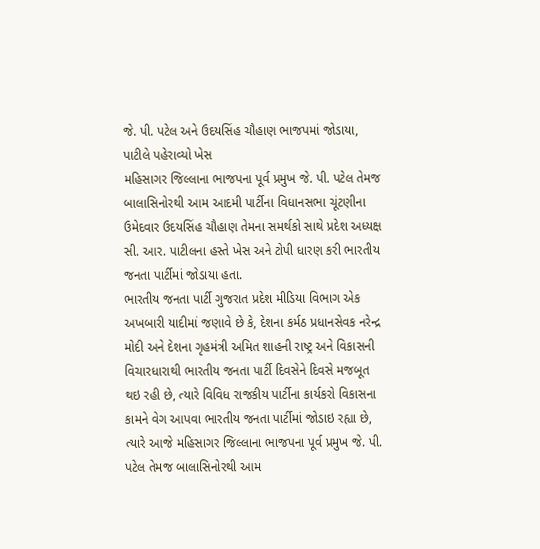જે. પી. પટેલ અને ઉદયસિંહ ચૌહાણ ભાજપમાં જોડાયા, પાટીલે પહેરાવ્યો ખેસ
મહિસાગર જિલ્લાના ભાજપના પૂર્વ પ્રમુખ જે. પી. પટેલ તેમજ બાલાસિનોરથી આમ આદમી પાર્ટીના વિધાનસભા ચૂંટણીના ઉમેદવાર ઉદયસિંહ ચૌહાણ તેમના સમર્થકો સાથે પ્રદેશ અધ્યક્ષ સી. આર. પાટીલના હસ્તે ખેસ અને ટોપી ધારણ કરી ભારતીય જનતા પાર્ટીમાં જોડાયા હતા.
ભારતીય જનતા પાર્ટી ગુજરાત પ્રદેશ મીડિયા વિભાગ એક અખબારી યાદીમાં જણાવે છે કે, દેશના કર્મઠ પ્રધાનસેવક નરેન્દ્ર મોદી અને દેશના ગૃહમંત્રી અમિત શાહની રાષ્ટ્ર અને વિકાસની વિચારધારાથી ભારતીય જનતા પાર્ટી દિવસેને દિવસે મજબૂત થઇ રહી છે, ત્યારે વિવિધ રાજકીય પાર્ટીના કાર્યકરો વિકાસના કામને વેગ આપવા ભારતીય જનતા પાર્ટીમાં જોડાઇ રહ્યા છે, ત્યારે આજે મહિસાગર જિલ્લાના ભાજપના પૂર્વ પ્રમુખ જે. પી. પટેલ તેમજ બાલાસિનોરથી આમ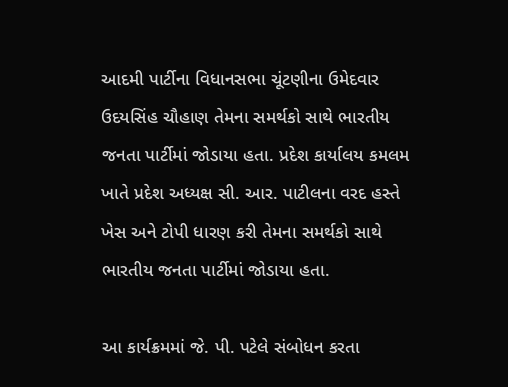આદમી પાર્ટીના વિધાનસભા ચૂંટણીના ઉમેદવાર ઉદયસિંહ ચૌહાણ તેમના સમર્થકો સાથે ભારતીય જનતા પાર્ટીમાં જોડાયા હતા. પ્રદેશ કાર્યાલય કમલમ ખાતે પ્રદેશ અધ્યક્ષ સી. આર. પાટીલના વરદ હસ્તે ખેસ અને ટોપી ધારણ કરી તેમના સમર્થકો સાથે ભારતીય જનતા પાર્ટીમાં જોડાયા હતા.

આ કાર્યક્રમમાં જે. પી. પટેલે સંબોધન કરતા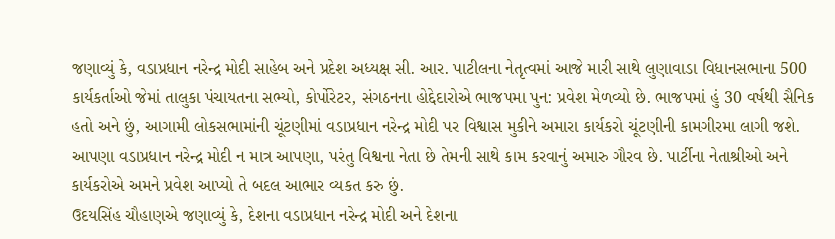જણાવ્યું કે, વડાપ્રધાન નરેન્દ્ર મોદી સાહેબ અને પ્રદેશ અધ્યક્ષ સી. આર. પાટીલના નેતૃત્વમાં આજે મારી સાથે લુણાવાડા વિધાનસભાના 500 કાર્યકર્તાઓ જેમાં તાલુકા પંચાયતના સભ્યો, કોર્પોરેટર, સંગઠનના હોદ્દેદારોએ ભાજપમા પુન: પ્રવેશ મેળવ્યો છે. ભાજપમાં હું 30 વર્ષથી સૈનિક હતો અને છું, આગામી લોકસભામાંની ચૂંટણીમાં વડાપ્રધાન નરેન્દ્ર મોદી પર વિશ્વાસ મુકીને અમારા કાર્યકરો ચૂંટણીની કામગીરમા લાગી જશે. આપણા વડાપ્રધાન નરેન્દ્ર મોદી ન માત્ર આપણા, પરંતુ વિશ્વના નેતા છે તેમની સાથે કામ કરવાનું અમારુ ગૌરવ છે. પાર્ટીના નેતાશ્રીઓ અને કાર્યકરોએ અમને પ્રવેશ આપ્યો તે બદલ આભાર વ્યકત કરુ છું.
ઉદયસિંહ ચૌહાણએ જણાવ્યું કે, દેશના વડાપ્રધાન નરેન્દ્ર મોદી અને દેશના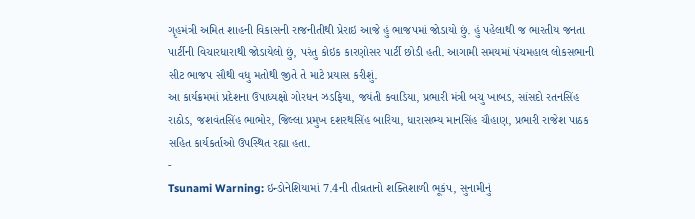ગૃહમંત્રી અમિત શાહની વિકાસની રાજનીતીથી પ્રેરાઇ આજે હું ભાજપમાં જોડાયો છું. હું પહેલાથી જ ભારતીય જનતા પાર્ટીની વિચારધારાથી જોડાયેલો છું, પરંતુ કોઇક કારણોસર પાર્ટી છોડી હતી. આગામી સમયમાં પંચમહાલ લોકસભાની સીટ ભાજપ સૌથી વધુ મતોથી જીતે તે માટે પ્રયાસ કરીશું.
આ કાર્યક્રમમાં પ્રદેશના ઉપાધ્યક્ષો ગોરધન ઝડફિયા, જયંતી કવાડિયા, પ્રભારી મંત્રી બચુ ખાબડ, સાંસદો રતનસિંહ રાઠોડ, જશવંતસિંહ ભાભોર, જિલ્લા પ્રમુખ દશરથસિંહ બારિયા, ધારાસભ્ય માનસિંહ ચૌહાણ, પ્રભારી રાજેશ પાઠક સહિત કાર્યકર્તાઓ ઉપસ્થિત રહ્યા હતા.
-
Tsunami Warning: ઇન્ડોનેશિયામાં 7.4ની તીવ્રતાનો શક્તિશાળી ભૂકંપ, સુનામીનું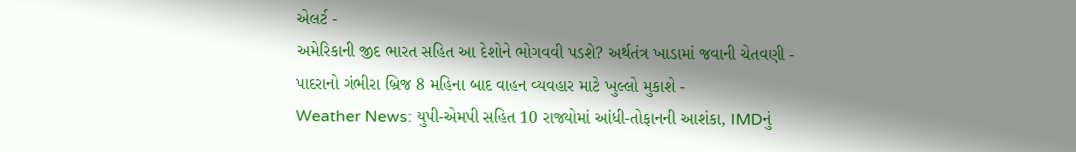એલર્ટ -
અમેરિકાની જીદ ભારત સહિત આ દેશોને ભોગવવી પડશે? અર્થતંત્ર ખાડામાં જવાની ચેતવણી -
પાદરાનો ગંભીરા બ્રિજ 8 મહિના બાદ વાહન વ્યવહાર માટે ખુલ્લો મુકાશે -
Weather News: યુપી-એમપી સહિત 10 રાજ્યોમાં આંધી-તોફાનની આશંકા, IMDનું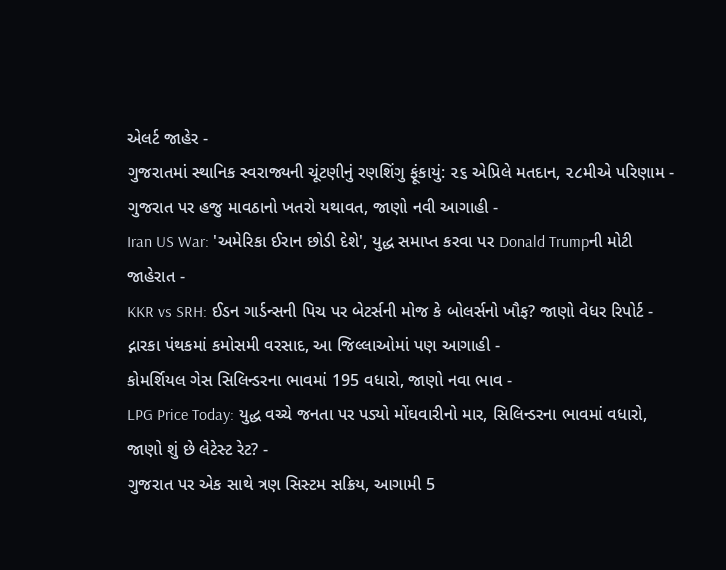એલર્ટ જાહેર -
ગુજરાતમાં સ્થાનિક સ્વરાજ્યની ચૂંટણીનું રણશિંગુ ફૂંકાયું: ૨૬ એપ્રિલે મતદાન, ૨૮મીએ પરિણામ -
ગુજરાત પર હજુ માવઠાનો ખતરો યથાવત, જાણો નવી આગાહી -
Iran US War: 'અમેરિકા ઈરાન છોડી દેશે', યુદ્ધ સમાપ્ત કરવા પર Donald Trumpની મોટી જાહેરાત -
KKR vs SRH: ઈડન ગાર્ડન્સની પિચ પર બેટર્સની મોજ કે બોલર્સનો ખૌફ? જાણો વેધર રિપોર્ટ -
દ્નારકા પંથકમાં કમોસમી વરસાદ, આ જિલ્લાઓમાં પણ આગાહી -
કોમર્શિયલ ગેસ સિલિન્ડરના ભાવમાં 195 વધારો, જાણો નવા ભાવ -
LPG Price Today: યુદ્ધ વચ્ચે જનતા પર પડ્યો મોંઘવારીનો માર, સિલિન્ડરના ભાવમાં વધારો, જાણો શું છે લેટેસ્ટ રેટ? -
ગુજરાત પર એક સાથે ત્રણ સિસ્ટમ સક્રિય, આગામી 5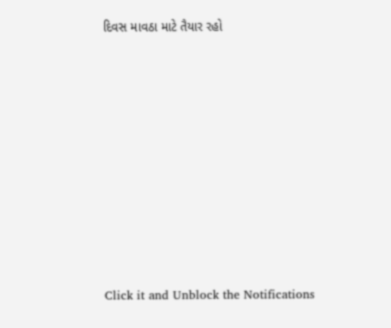દિવસ માવઠા માટે તૈયાર રહો











Click it and Unblock the Notifications